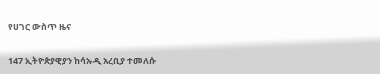የሀገር ውስጥ ዜና

147 ኢትዮጵያዊያን ከሳኡዲ አረቢያ ተመለሱ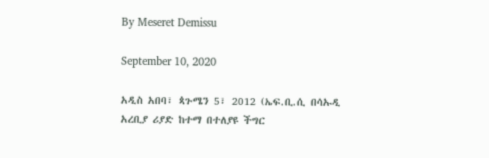By Meseret Demissu

September 10, 2020

አዲስ አበባ፣ ጳጉሜን 5፣ 2012 (ኤፍ.ቢ.ሲ በሳኡዲ አረቢያ ሪያድ ከተማ በተለያዩ ችግር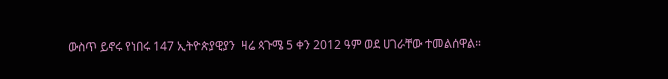ውስጥ ይኖሩ የነበሩ 147 ኢትዮጵያዊያን  ዛሬ ጳጉሜ 5 ቀን 2012 ዓም ወደ ሀገራቸው ተመልሰዋል።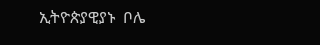ኢትዮጵያዊያኑ  ቦሌ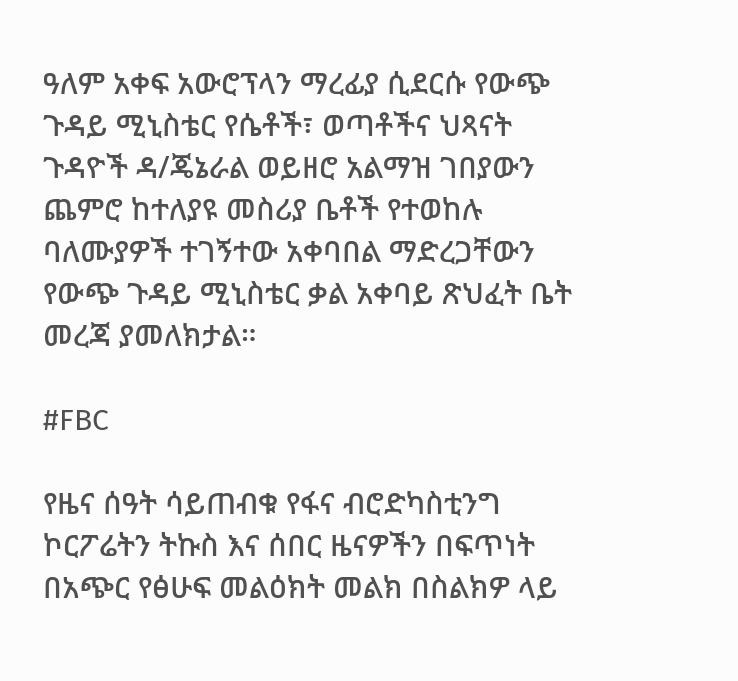ዓለም አቀፍ አውሮፕላን ማረፊያ ሲደርሱ የውጭ ጉዳይ ሚኒስቴር የሴቶች፣ ወጣቶችና ህጻናት ጉዳዮች ዳ/ጄኔራል ወይዘሮ አልማዝ ገበያውን ጨምሮ ከተለያዩ መስሪያ ቤቶች የተወከሉ ባለሙያዎች ተገኝተው አቀባበል ማድረጋቸውን የውጭ ጉዳይ ሚኒስቴር ቃል አቀባይ ጽህፈት ቤት መረጃ ያመለክታል።

#FBC

የዜና ሰዓት ሳይጠብቁ የፋና ብሮድካስቲንግ ኮርፖሬትን ትኩስ እና ሰበር ዜናዎችን በፍጥነት በአጭር የፅሁፍ መልዕክት መልክ በስልክዎ ላይ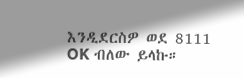እንዲደርስዎ ወደ 8111 OK ብለው ይላኩ።